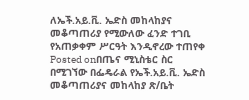ለኤች.አይ.ቪ. ኤድስ መከላከያና መቆጣጠሪያ የሚውለው ፈንድ ተገቢ የአጠቃቀም ሥርዓት እንዲኖረው ተጠየቀ
Posted onበጤና ሚኒስቴር ስር በሚገኘው በፌዴራል የኤች.አይ.ቪ. ኤድስ መቆጣጠሪያና መከላከያ ጽ/ቤት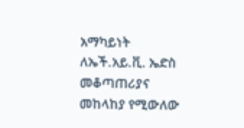አማካይነት ለኤች.አይ.ቪ. ኤድስ መቆጣጠሪያና መከላከያ የሚውለው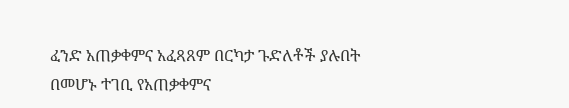ፈንድ አጠቃቀምና አፈጻጸም በርካታ ጉድለቶች ያሉበት በመሆኑ ተገቢ የአጠቃቀምና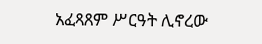አፈጻጸም ሥርዓት ሊኖረው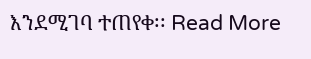እንደሚገባ ተጠየቀ፡፡ Read More